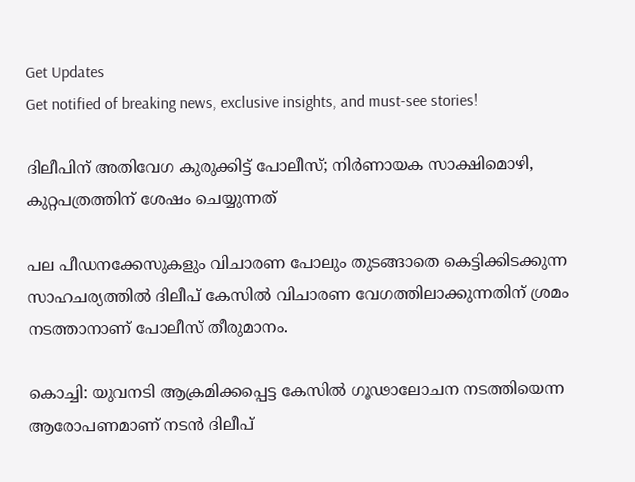Get Updates
Get notified of breaking news, exclusive insights, and must-see stories!

ദിലീപിന് അതിവേഗ കുരുക്കിട്ട് പോലീസ്; നിര്‍ണായക സാക്ഷിമൊഴി, കുറ്റപത്രത്തിന് ശേഷം ചെയ്യുന്നത്

പല പീഡനക്കേസുകളും വിചാരണ പോലും തുടങ്ങാതെ കെട്ടിക്കിടക്കുന്ന സാഹചര്യത്തില്‍ ദിലീപ് കേസില്‍ വിചാരണ വേഗത്തിലാക്കുന്നതിന് ശ്രമം നടത്താനാണ് പോലീസ് തീരുമാനം.

കൊച്ചി: യുവനടി ആക്രമിക്കപ്പെട്ട കേസില്‍ ഗൂഢാലോചന നടത്തിയെന്ന ആരോപണമാണ് നടന്‍ ദിലീപ്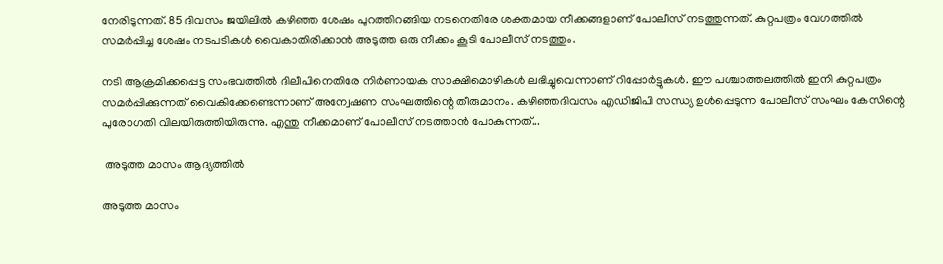നേരിടുന്നത്. 85 ദിവസം ജയിലില്‍ കഴിഞ്ഞ ശേഷം പുറത്തിറങ്ങിയ നടനെതിരേ ശക്തമായ നീക്കങ്ങളാണ് പോലീസ് നടത്തുന്നത്. കുറ്റപത്രം വേഗത്തില്‍ സമര്‍പ്പിച്ച ശേഷം നടപടികള്‍ വൈകാതിരിക്കാന്‍ അടുത്ത ഒരു നീക്കം കൂടി പോലീസ് നടത്തും.

നടി ആക്രമിക്കപ്പെട്ട സംഭവത്തില്‍ ദിലീപിനെതിരേ നിര്‍ണായക സാക്ഷിമൊഴികള്‍ ലഭിച്ചുവെന്നാണ് റിപ്പോര്‍ട്ടുകള്‍. ഈ പശ്ചാത്തലത്തില്‍ ഇനി കുറ്റപത്രം സമര്‍പ്പിക്കുന്നത് വൈകിക്കേണ്ടെന്നാണ് അന്വേഷണ സംഘത്തിന്റെ തീരുമാനം. കഴിഞ്ഞദിവസം എഡിജിപി സന്ധ്യ ഉള്‍പ്പെടുന്ന പോലീസ് സംഘം കേസിന്റെ പുരോഗതി വിലയിരുത്തിയിരുന്നു. എന്തു നീക്കമാണ് പോലീസ് നടത്താന്‍ പോകുന്നത്...

 അടുത്ത മാസം ആദ്യത്തില്‍

അടുത്ത മാസം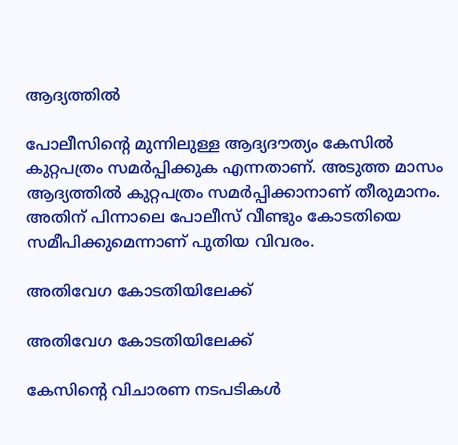ആദ്യത്തില്‍

പോലീസിന്റെ മുന്നിലുള്ള ആദ്യദൗത്യം കേസില്‍ കുറ്റപത്രം സമര്‍പ്പിക്കുക എന്നതാണ്. അടുത്ത മാസം ആദ്യത്തില്‍ കുറ്റപത്രം സമര്‍പ്പിക്കാനാണ് തീരുമാനം. അതിന് പിന്നാലെ പോലീസ് വീണ്ടും കോടതിയെ സമീപിക്കുമെന്നാണ് പുതിയ വിവരം.

അതിവേഗ കോടതിയിലേക്ക്

അതിവേഗ കോടതിയിലേക്ക്

കേസിന്റെ വിചാരണ നടപടികള്‍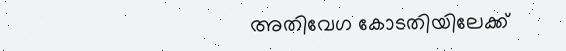അതിവേഗ കോടതിയിലേക്ക്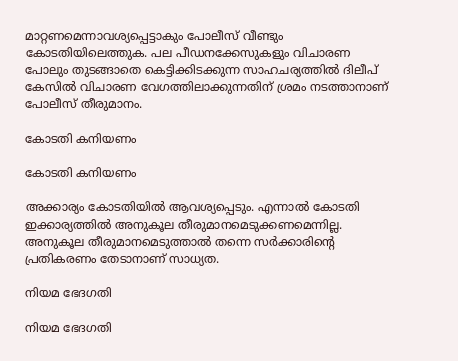മാറ്റണമെന്നാവശ്യപ്പെട്ടാകും പോലീസ് വീണ്ടും കോടതിയിലെത്തുക. പല പീഡനക്കേസുകളും വിചാരണ പോലും തുടങ്ങാതെ കെട്ടിക്കിടക്കുന്ന സാഹചര്യത്തില്‍ ദിലീപ് കേസില്‍ വിചാരണ വേഗത്തിലാക്കുന്നതിന് ശ്രമം നടത്താനാണ് പോലീസ് തീരുമാനം.

കോടതി കനിയണം

കോടതി കനിയണം

അക്കാര്യം കോടതിയില്‍ ആവശ്യപ്പെടും. എന്നാല്‍ കോടതി ഇക്കാര്യത്തില്‍ അനുകൂല തീരുമാനമെടുക്കണമെന്നില്ല. അനുകൂല തീരുമാനമെടുത്താല്‍ തന്നെ സര്‍ക്കാരിന്റെ പ്രതികരണം തേടാനാണ് സാധ്യത.

നിയമ ഭേദഗതി

നിയമ ഭേദഗതി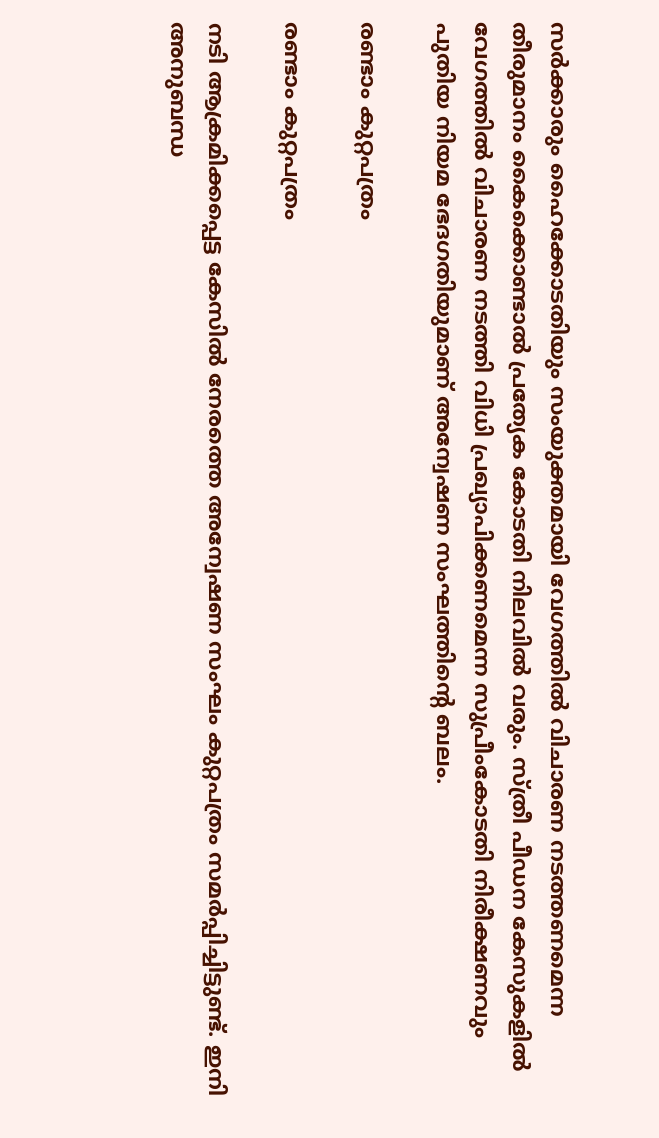സര്‍ക്കാരും ഹൈക്കോടതിയും സംയുക്തമായി വേഗത്തില്‍ വിചാരണ നടത്തണമെന്ന തീരുമാനം കൈക്കൊണ്ടാല്‍ പ്രത്യേക കോടതി നിലവില്‍ വരും. സ്ത്രീ പീഡന കേസുകളില്‍ വേഗത്തില്‍ വിചാരണ നടത്തി വിധി പ്രഖ്യാപിക്കണമെന്ന സുപ്രീംകോടതി നിരീക്ഷണവും പുതിയ നിയമ ഭേദഗതിയുമാണ് അന്വേഷണ സംഘത്തിന്റെ ബലം.

രണ്ടാം കുറ്റപത്രം

രണ്ടാം കുറ്റപത്രം

നടി ആക്രമിക്കപ്പെട്ട കേസില്‍ നേരത്തെ അന്വേഷണ സംഘം കുറ്റപത്രം സമര്‍പ്പിച്ചിട്ടുണ്ട്. ഇനി അനുബന്ധ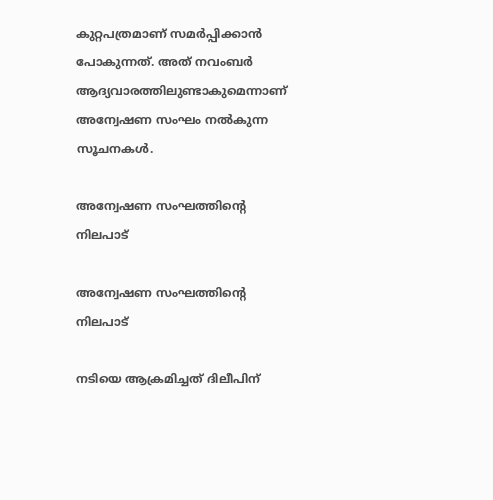കുറ്റപത്രമാണ് സമര്‍പ്പിക്കാന്‍ പോകുന്നത്. അത് നവംബര്‍ ആദ്യവാരത്തിലുണ്ടാകുമെന്നാണ് അന്വേഷണ സംഘം നല്‍കുന്ന സൂചനകള്‍.

അന്വേഷണ സംഘത്തിന്റെ നിലപാട്

അന്വേഷണ സംഘത്തിന്റെ നിലപാട്

നടിയെ ആക്രമിച്ചത് ദിലീപിന്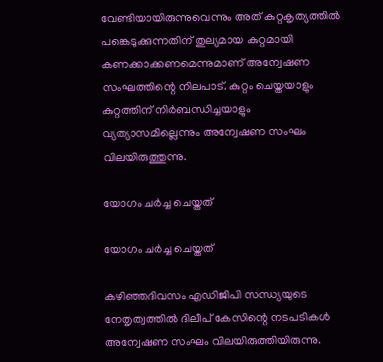വേണ്ടിയായിരുന്നുവെന്നും അത് കുറ്റകൃത്യത്തില്‍ പങ്കെടുക്കുന്നതിന് തുല്യമായ കുറ്റമായി കണക്കാക്കണമെന്നുമാണ് അന്വേഷണ സംഘത്തിന്റെ നിലപാട്. കുറ്റം ചെയ്തയാളും കുറ്റത്തിന് നിര്‍ബന്ധിച്ചയാളും വ്യത്യാസമില്ലെന്നും അന്വേഷണ സംഘം വിലയിരുത്തുന്നു.

യോഗം ചര്‍ച്ച ചെയ്തത്

യോഗം ചര്‍ച്ച ചെയ്തത്

കഴിഞ്ഞദിവസം എഡിജിപി സന്ധ്യയുടെ നേതൃത്വത്തില്‍ ദിലീപ് കേസിന്റെ നടപടികള്‍ അന്വേഷണ സംഘം വിലയിരുത്തിയിരുന്നു.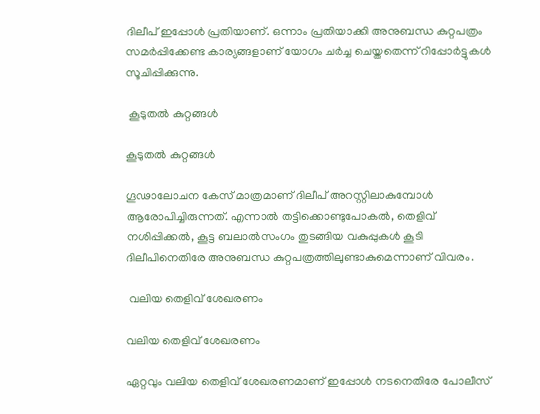ദിലീപ് ഇപ്പോള്‍ പ്രതിയാണ്. ഒന്നാം പ്രതിയാക്കി അനുബന്ധ കുറ്റപത്രം സമര്‍പ്പിക്കേണ്ട കാര്യങ്ങളാണ് യോഗം ചര്‍ച്ച ചെയ്തതെന്ന് റിപ്പോര്‍ട്ടുകള്‍ സൂചിപ്പിക്കുന്നു.

 കൂടുതല്‍ കുറ്റങ്ങള്‍

കൂടുതല്‍ കുറ്റങ്ങള്‍

ഗൂഢാലോചന കേസ് മാത്രമാണ് ദിലീപ് അറസ്റ്റിലാകുമ്പോള്‍ ആരോപിച്ചിരുന്നത്. എന്നാല്‍ തട്ടിക്കൊണ്ടുപോകല്‍, തെളിവ് നശിപ്പിക്കല്‍, കൂട്ട ബലാല്‍സംഗം തുടങ്ങിയ വകുപ്പുകള്‍ കൂടി ദിലീപിനെതിരേ അനുബന്ധ കുറ്റപത്രത്തിലുണ്ടാകുമെന്നാണ് വിവരം.

 വലിയ തെളിവ് ശേഖരണം

വലിയ തെളിവ് ശേഖരണം

ഏറ്റവും വലിയ തെളിവ് ശേഖരണമാണ് ഇപ്പോള്‍ നടനെതിരേ പോലീസ്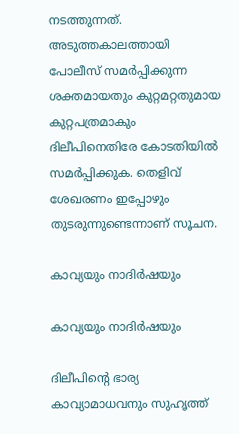നടത്തുന്നത്. അടുത്തകാലത്തായി പോലീസ് സമര്‍പ്പിക്കുന്ന ശക്തമായതും കുറ്റമറ്റതുമായ കുറ്റപത്രമാകും ദിലീപിനെതിരേ കോടതിയില്‍ സമര്‍പ്പിക്കുക. തെളിവ് ശേഖരണം ഇപ്പോഴും തുടരുന്നുണ്ടെന്നാണ് സൂചന.

കാവ്യയും നാദിര്‍ഷയും

കാവ്യയും നാദിര്‍ഷയും

ദിലീപിന്റെ ഭാര്യ കാവ്യാമാധവനും സുഹൃത്ത്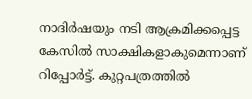നാദിര്‍ഷയും നടി ആക്രമിക്കപ്പെട്ട കേസില്‍ സാക്ഷികളാകുമെന്നാണ് റിപ്പോര്‍ട്ട്. കുറ്റപത്രത്തില്‍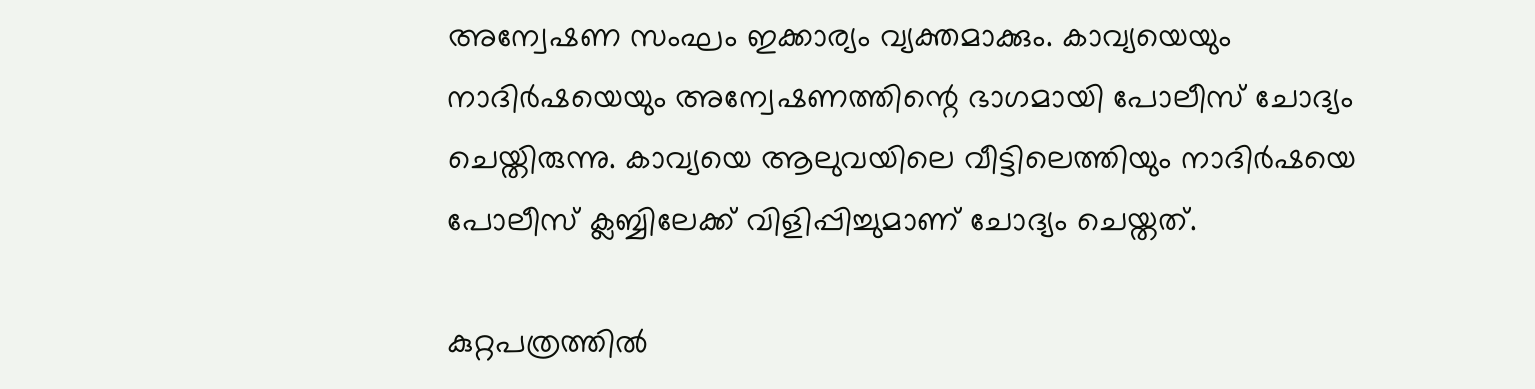അന്വേഷണ സംഘം ഇക്കാര്യം വ്യക്തമാക്കും. കാവ്യയെയും നാദിര്‍ഷയെയും അന്വേഷണത്തിന്റെ ഭാഗമായി പോലീസ് ചോദ്യം ചെയ്തിരുന്നു. കാവ്യയെ ആലുവയിലെ വീട്ടിലെത്തിയും നാദിര്‍ഷയെ പോലീസ് ക്ലബ്ബിലേക്ക് വിളിപ്പിച്ചുമാണ് ചോദ്യം ചെയ്തത്.

കുറ്റപത്രത്തില്‍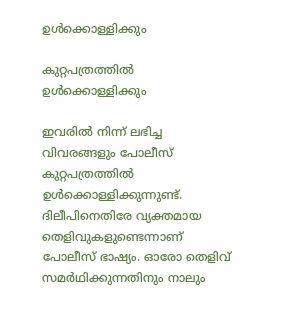ഉള്‍ക്കൊള്ളിക്കും

കുറ്റപത്രത്തില്‍ ഉള്‍ക്കൊള്ളിക്കും

ഇവരില്‍ നിന്ന് ലഭിച്ച വിവരങ്ങളും പോലീസ് കുറ്റപത്രത്തില്‍ ഉള്‍ക്കൊള്ളിക്കുന്നുണ്ട്. ദിലീപിനെതിരേ വ്യക്തമായ തെളിവുകളുണ്ടെന്നാണ് പോലീസ് ഭാഷ്യം. ഓരോ തെളിവ് സമര്‍ഥിക്കുന്നതിനും നാലും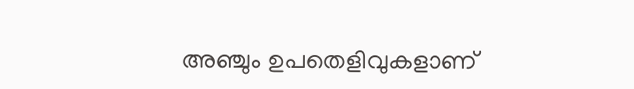അഞ്ചും ഉപതെളിവുകളാണ്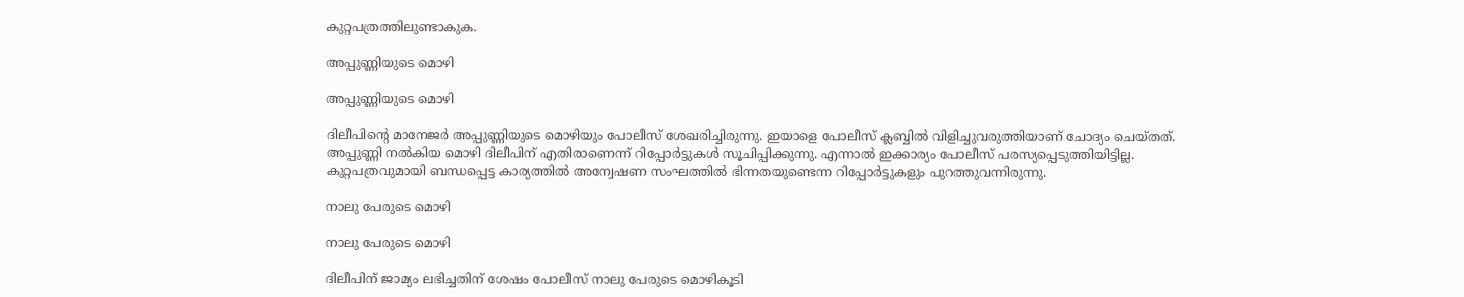കുറ്റപത്രത്തിലുണ്ടാകുക.

അപ്പുണ്ണിയുടെ മൊഴി

അപ്പുണ്ണിയുടെ മൊഴി

ദിലീപിന്റെ മാനേജര്‍ അപ്പുണ്ണിയുടെ മൊഴിയും പോലീസ് ശേഖരിച്ചിരുന്നു. ഇയാളെ പോലീസ് ക്ലബ്ബില്‍ വിളിച്ചുവരുത്തിയാണ് ചോദ്യം ചെയ്തത്. അപ്പുണ്ണി നല്‍കിയ മൊഴി ദിലീപിന് എതിരാണെന്ന് റിപ്പോര്‍ട്ടുകള്‍ സൂചിപ്പിക്കുന്നു. എന്നാല്‍ ഇക്കാര്യം പോലീസ് പരസ്യപ്പെടുത്തിയിട്ടില്ല. കുറ്റപത്രവുമായി ബന്ധപ്പെട്ട കാര്യത്തില്‍ അന്വേഷണ സംഘത്തില്‍ ഭിന്നതയുണ്ടെന്ന റിപ്പോര്‍ട്ടുകളും പുറത്തുവന്നിരുന്നു.

നാലു പേരുടെ മൊഴി

നാലു പേരുടെ മൊഴി

ദിലീപിന് ജാമ്യം ലഭിച്ചതിന് ശേഷം പോലീസ് നാലു പേരുടെ മൊഴികൂടി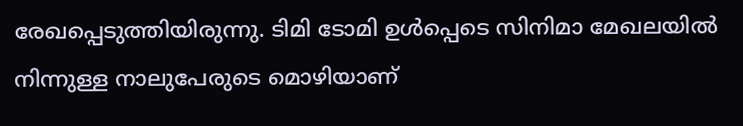രേഖപ്പെടുത്തിയിരുന്നു. ടിമി ടോമി ഉള്‍പ്പെടെ സിനിമാ മേഖലയില്‍ നിന്നുള്ള നാലുപേരുടെ മൊഴിയാണ്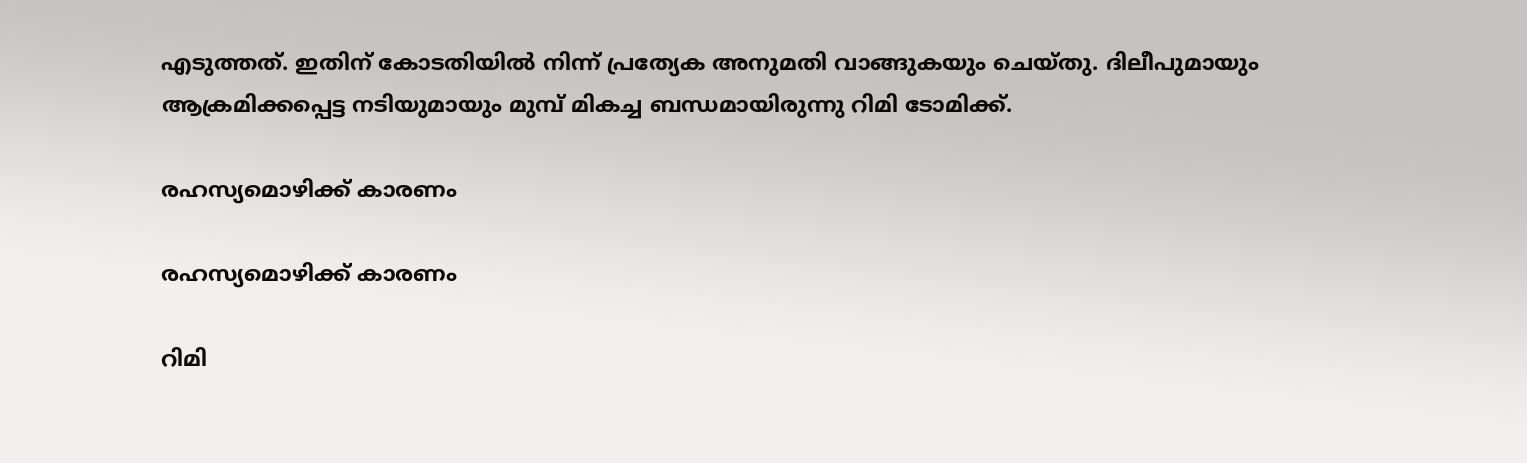എടുത്തത്. ഇതിന് കോടതിയില്‍ നിന്ന് പ്രത്യേക അനുമതി വാങ്ങുകയും ചെയ്തു. ദിലീപുമായും ആക്രമിക്കപ്പെട്ട നടിയുമായും മുമ്പ് മികച്ച ബന്ധമായിരുന്നു റിമി ടോമിക്ക്.

രഹസ്യമൊഴിക്ക് കാരണം

രഹസ്യമൊഴിക്ക് കാരണം

റിമി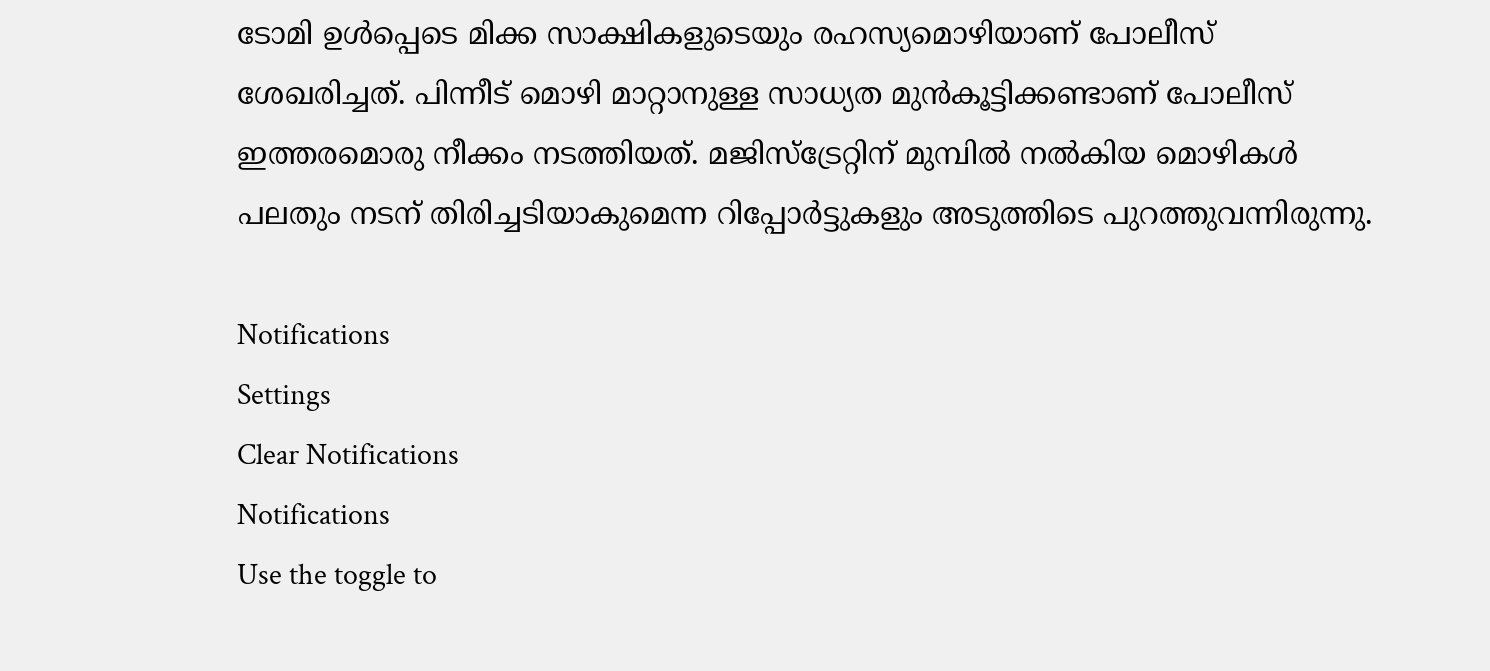ടോമി ഉള്‍പ്പെടെ മിക്ക സാക്ഷികളുടെയും രഹസ്യമൊഴിയാണ് പോലീസ് ശേഖരിച്ചത്. പിന്നീട് മൊഴി മാറ്റാനുള്ള സാധ്യത മുന്‍കൂട്ടിക്കണ്ടാണ് പോലീസ് ഇത്തരമൊരു നീക്കം നടത്തിയത്. മജിസ്ട്രേറ്റിന് മുമ്പില്‍ നല്‍കിയ മൊഴികള്‍ പലതും നടന് തിരിച്ചടിയാകുമെന്ന റിപ്പോര്‍ട്ടുകളും അടുത്തിടെ പുറത്തുവന്നിരുന്നു.

Notifications
Settings
Clear Notifications
Notifications
Use the toggle to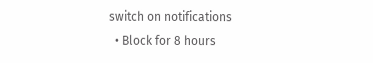switch on notifications
  • Block for 8 hours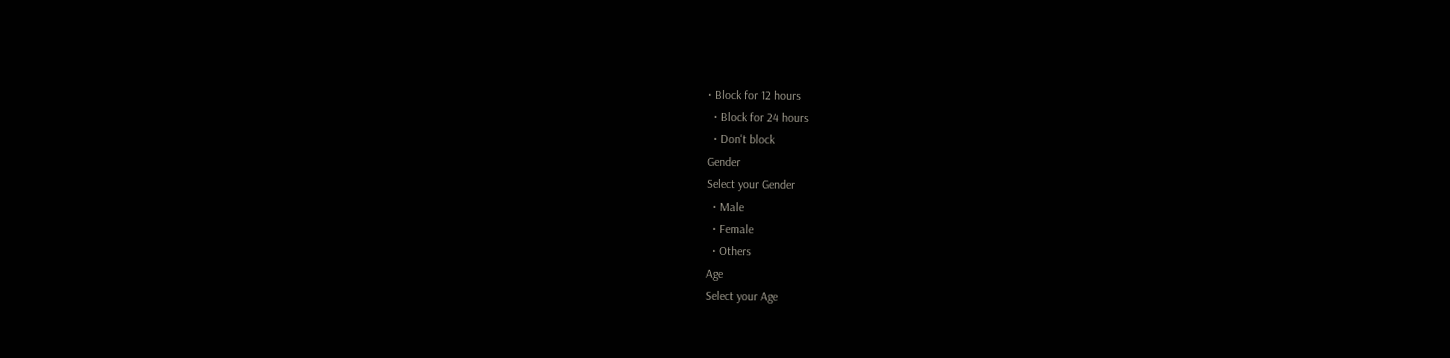• Block for 12 hours
  • Block for 24 hours
  • Don't block
Gender
Select your Gender
  • Male
  • Female
  • Others
Age
Select your Age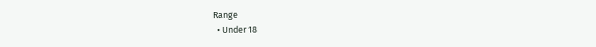Range
  • Under 18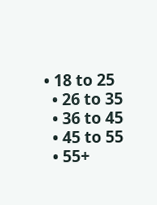• 18 to 25
  • 26 to 35
  • 36 to 45
  • 45 to 55
  • 55+